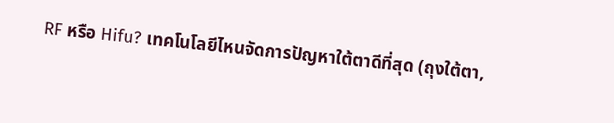RF หรือ Hifu? เทคโนโลยีไหนจัดการปัญหาใต้ตาดีที่สุด (ถุงใต้ตา,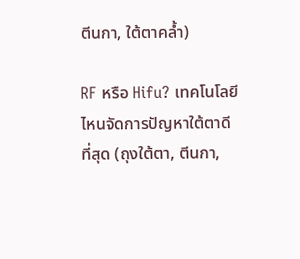ตีนกา, ใต้ตาคล้ำ)

RF หรือ Hifu? เทคโนโลยีไหนจัดการปัญหาใต้ตาดีที่สุด (ถุงใต้ตา, ตีนกา,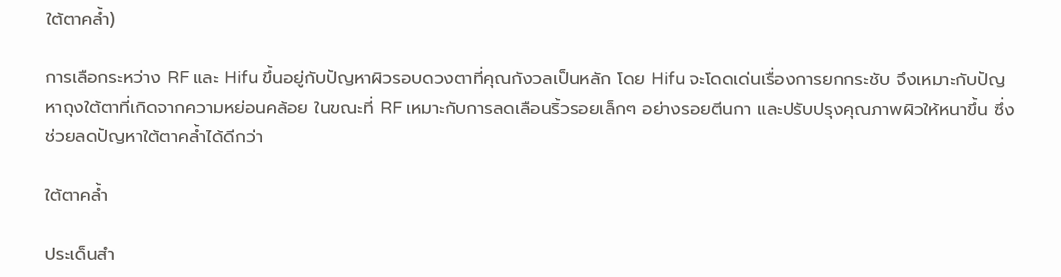ใต้ตาคล้ำ)

การเลือกระหว่าง RF และ Hifu ขึ้นอยู่กับปัญหาผิวรอบดวงตาที่คุณกังวลเป็นหลัก โดย Hifu จะโดดเด่นเรื่องการยกกระชับ จึงเหมาะกับปัญหาถุงใต้ตาที่เกิดจากความหย่อนคล้อย ในขณะที่ RF เหมาะกับการลดเลือนริ้วรอยเล็กๆ อย่างรอยตีนกา และปรับปรุงคุณภาพผิวให้หนาขึ้น ซึ่งช่วยลดปัญหาใต้ตาคล้ำได้ดีกว่า

ใต้ตาคล้ำ

ประเด็นสำ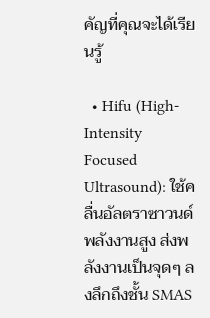คัญที่คุณจะได้เรียนรู้

  • Hifu (High-Intensity Focused Ultrasound): ใช้คลื่นอัลตราซาวนด์พลังงานสูง ส่งพลังงานเป็นจุดๆ ลงลึกถึงชั้น SMAS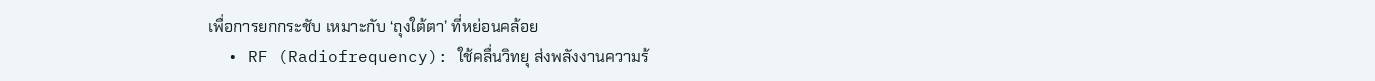เพื่อการยกกระชับ เหมาะกับ ‘ถุงใต้ตา’ ที่หย่อนคล้อย
  • RF (Radiofrequency): ใช้คลื่นวิทยุ ส่งพลังงานความร้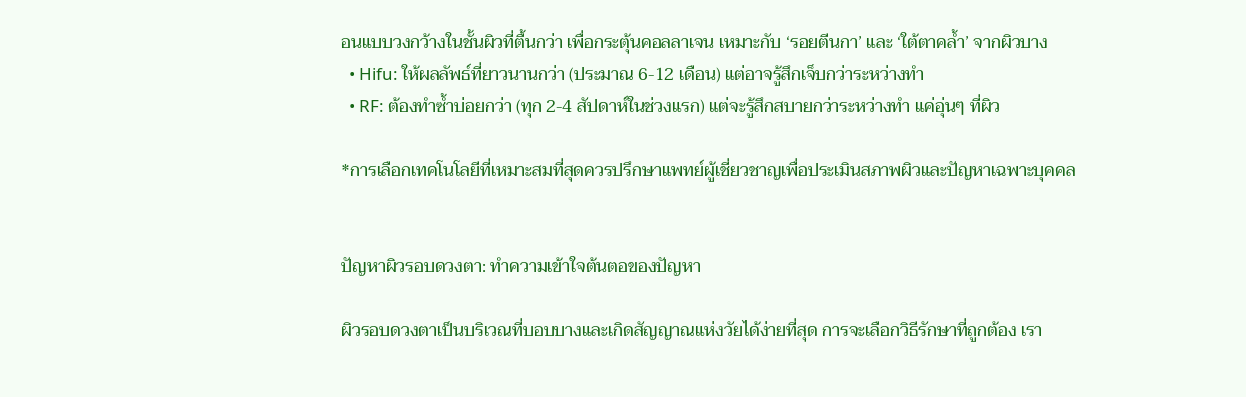อนแบบวงกว้างในชั้นผิวที่ตื้นกว่า เพื่อกระตุ้นคอลลาเจน เหมาะกับ ‘รอยตีนกา’ และ ‘ใต้ตาคล้ำ’ จากผิวบาง
  • Hifu: ให้ผลลัพธ์ที่ยาวนานกว่า (ประมาณ 6-12 เดือน) แต่อาจรู้สึกเจ็บกว่าระหว่างทำ
  • RF: ต้องทำซ้ำบ่อยกว่า (ทุก 2-4 สัปดาห์ในช่วงแรก) แต่จะรู้สึกสบายกว่าระหว่างทำ แค่อุ่นๆ ที่ผิว

*การเลือกเทคโนโลยีที่เหมาะสมที่สุดควรปรึกษาแพทย์ผู้เชี่ยวชาญเพื่อประเมินสภาพผิวและปัญหาเฉพาะบุคคล


ปัญหาผิวรอบดวงตา: ทำความเข้าใจต้นตอของปัญหา

ผิวรอบดวงตาเป็นบริเวณที่บอบบางและเกิดสัญญาณแห่งวัยได้ง่ายที่สุด การจะเลือกวิธีรักษาที่ถูกต้อง เรา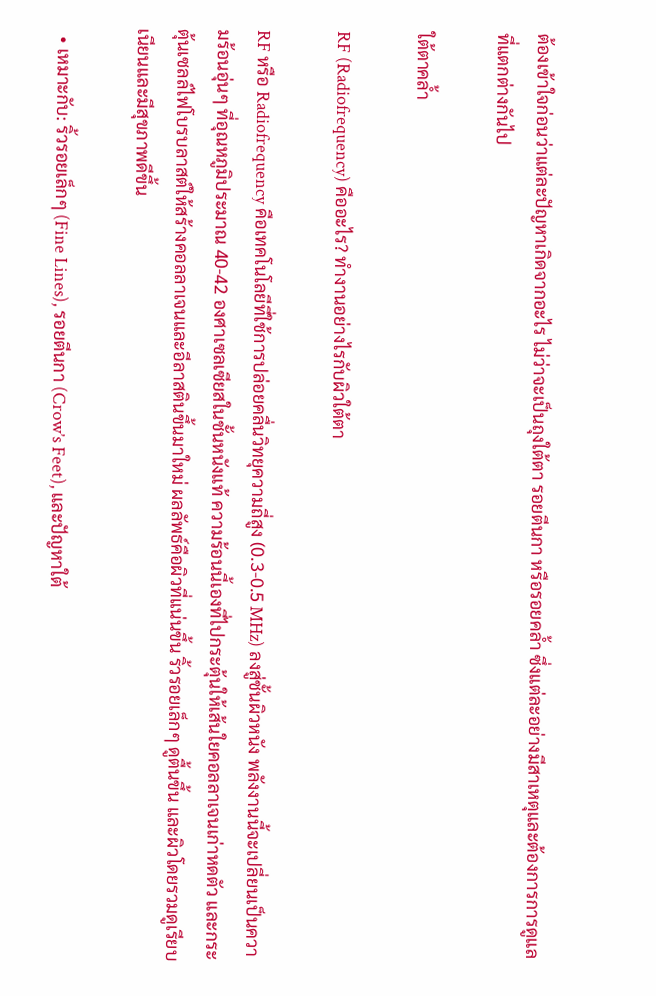ต้องเข้าใจก่อนว่าแต่ละปัญหาเกิดจากอะไร ไม่ว่าจะเป็นถุงใต้ตา รอยตีนกา หรือรอยคล้ำ ซึ่งแต่ละอย่างมีสาเหตุและต้องการการดูแลที่แตกต่างกันไป

ใต้ตาคล้ำ

RF (Radiofrequency) คืออะไร? ทำงานอย่างไรกับผิวใต้ตา

RF หรือ Radiofrequency คือเทคโนโลยีที่ใช้การปล่อยคลื่นวิทยุความถี่สูง (0.3-0.5 MHz) ลงสู่ชั้นผิวหนัง พลังงานนี้จะเปลี่ยนเป็นความร้อนอุ่นๆ ที่อุณหภูมิประมาณ 40-42 องศาเซลเซียสในชั้นหนังแท้ ความร้อนนี้เองที่ไปกระตุ้นให้เส้นใยคอลลาเจนเก่าหดตัว และกระตุ้นเซลล์ไฟโบรบลาสต์ให้สร้างคอลลาเจนและอีลาสตินขึ้นมาใหม่ ผลลัพธ์คือผิวที่แน่นขึ้น ริ้วรอยเล็กๆ ดูตื้นขึ้น และผิวโดยรวมดูเรียบเนียนและมีสุขภาพดีขึ้น

  • เหมาะกับ: ริ้วรอยเล็กๆ (Fine Lines), รอยตีนกา (Crow’s Feet), และปัญหาใต้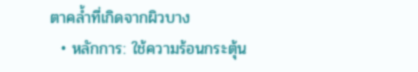ตาคล้ำที่เกิดจากผิวบาง
  • หลักการ: ใช้ความร้อนกระตุ้น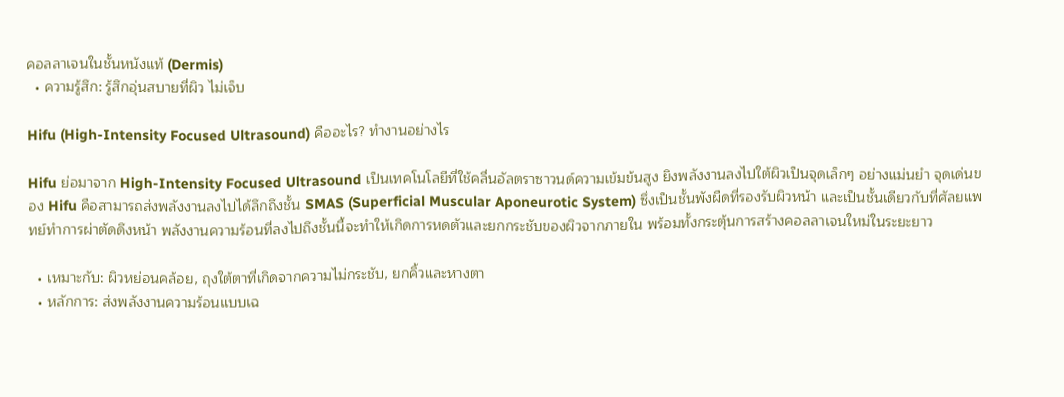คอลลาเจนในชั้นหนังแท้ (Dermis)
  • ความรู้สึก: รู้สึกอุ่นสบายที่ผิว ไม่เจ็บ

Hifu (High-Intensity Focused Ultrasound) คืออะไร? ทำงานอย่างไร

Hifu ย่อมาจาก High-Intensity Focused Ultrasound เป็นเทคโนโลยีที่ใช้คลื่นอัลตราซาวนด์ความเข้มข้นสูง ยิงพลังงานลงไปใต้ผิวเป็นจุดเล็กๆ อย่างแม่นยำ จุดเด่นของ Hifu คือสามารถส่งพลังงานลงไปได้ลึกถึงชั้น SMAS (Superficial Muscular Aponeurotic System) ซึ่งเป็นชั้นพังผืดที่รองรับผิวหน้า และเป็นชั้นเดียวกับที่ศัลยแพทย์ทำการผ่าตัดดึงหน้า พลังงานความร้อนที่ลงไปถึงชั้นนี้จะทำให้เกิดการหดตัวและยกกระชับของผิวจากภายใน พร้อมทั้งกระตุ้นการสร้างคอลลาเจนใหม่ในระยะยาว

  • เหมาะกับ: ผิวหย่อนคล้อย, ถุงใต้ตาที่เกิดจากความไม่กระชับ, ยกคิ้วและหางตา
  • หลักการ: ส่งพลังงานความร้อนแบบเฉ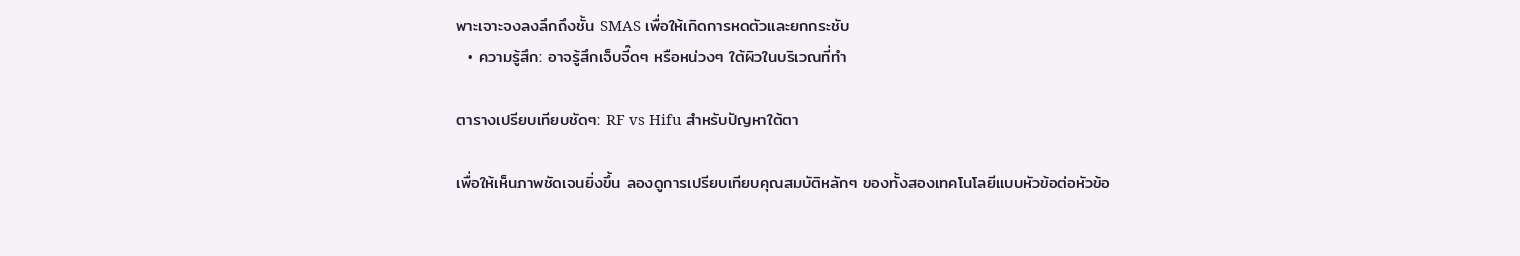พาะเจาะจงลงลึกถึงชั้น SMAS เพื่อให้เกิดการหดตัวและยกกระชับ
  • ความรู้สึก: อาจรู้สึกเจ็บจี๊ดๆ หรือหน่วงๆ ใต้ผิวในบริเวณที่ทำ

ตารางเปรียบเทียบชัดๆ: RF vs Hifu สำหรับปัญหาใต้ตา

เพื่อให้เห็นภาพชัดเจนยิ่งขึ้น ลองดูการเปรียบเทียบคุณสมบัติหลักๆ ของทั้งสองเทคโนโลยีแบบหัวข้อต่อหัวข้อ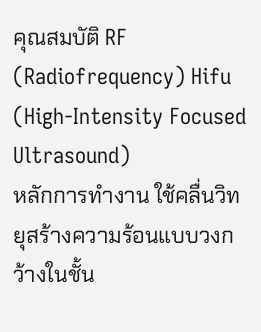คุณสมบัติ RF (Radiofrequency) Hifu (High-Intensity Focused Ultrasound)
หลักการทำงาน ใช้คลื่นวิทยุสร้างความร้อนแบบวงกว้างในชั้น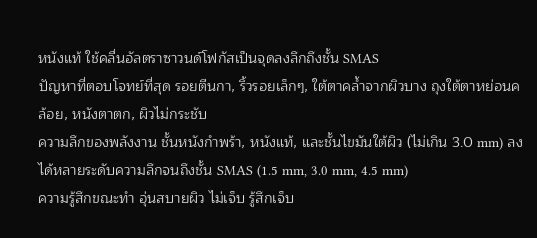หนังแท้ ใช้คลื่นอัลตราซาวนด์โฟกัสเป็นจุดลงลึกถึงชั้น SMAS
ปัญหาที่ตอบโจทย์ที่สุด รอยตีนกา, ริ้วรอยเล็กๆ, ใต้ตาคล้ำจากผิวบาง ถุงใต้ตาหย่อนคล้อย, หนังตาตก, ผิวไม่กระชับ
ความลึกของพลังงาน ชั้นหนังกำพร้า, หนังแท้, และชั้นไขมันใต้ผิว (ไม่เกิน 3.0 mm) ลงได้หลายระดับความลึกจนถึงชั้น SMAS (1.5 mm, 3.0 mm, 4.5 mm)
ความรู้สึกขณะทำ อุ่นสบายผิว ไม่เจ็บ รู้สึกเจ็บ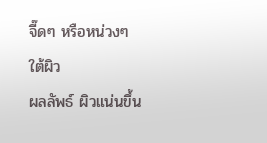จี๊ดๆ หรือหน่วงๆ ใต้ผิว
ผลลัพธ์ ผิวแน่นขึ้น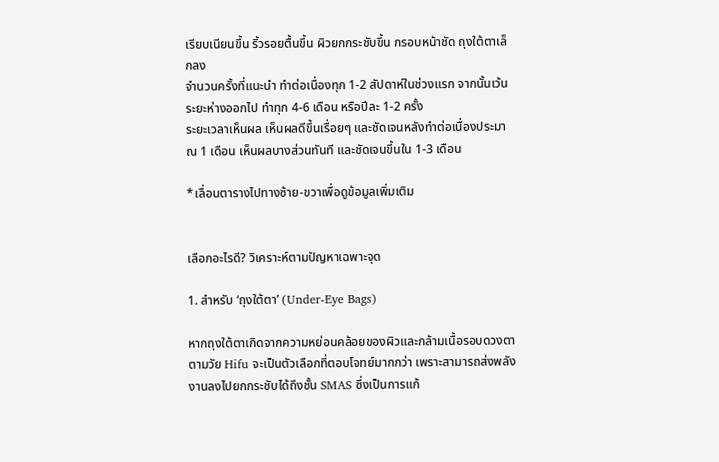เรียบเนียนขึ้น ริ้วรอยตื้นขึ้น ผิวยกกระชับขึ้น กรอบหน้าชัด ถุงใต้ตาเล็กลง
จำนวนครั้งที่แนะนำ ทำต่อเนื่องทุก 1-2 สัปดาห์ในช่วงแรก จากนั้นเว้นระยะห่างออกไป ทำทุก 4-6 เดือน หรือปีละ 1-2 ครั้ง
ระยะเวลาเห็นผล เห็นผลดีขึ้นเรื่อยๆ และชัดเจนหลังทำต่อเนื่องประมาณ 1 เดือน เห็นผลบางส่วนทันที และชัดเจนขึ้นใน 1-3 เดือน

*เลื่อนตารางไปทางซ้าย-ขวาเพื่อดูข้อมูลเพิ่มเติม


เลือกอะไรดี? วิเคราะห์ตามปัญหาเฉพาะจุด

1. สำหรับ ‘ถุงใต้ตา’ (Under-Eye Bags)

หากถุงใต้ตาเกิดจากความหย่อนคล้อยของผิวและกล้ามเนื้อรอบดวงตาตามวัย Hifu จะเป็นตัวเลือกที่ตอบโจทย์มากกว่า เพราะสามารถส่งพลังงานลงไปยกกระชับได้ถึงชั้น SMAS ซึ่งเป็นการแก้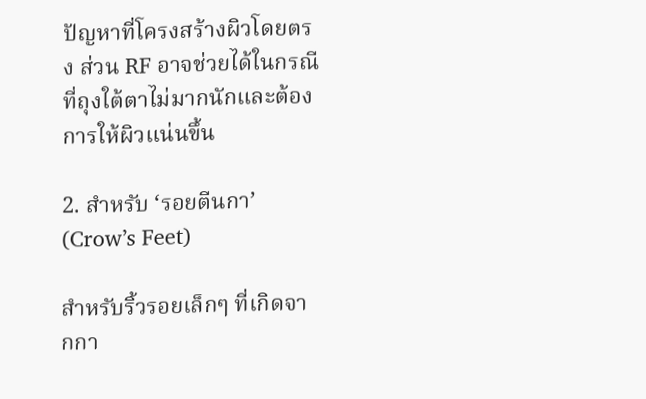ปัญหาที่โครงสร้างผิวโดยตรง ส่วน RF อาจช่วยได้ในกรณีที่ถุงใต้ตาไม่มากนักและต้องการให้ผิวแน่นขึ้น

2. สำหรับ ‘รอยตีนกา’ (Crow’s Feet)

สำหรับริ้วรอยเล็กๆ ที่เกิดจากกา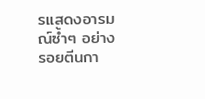รแสดงอารมณ์ซ้ำๆ อย่างรอยตีนกา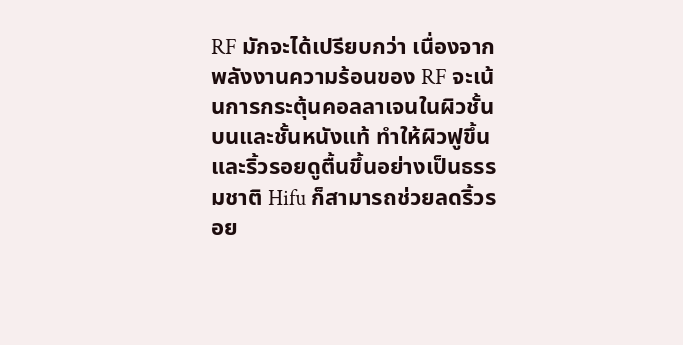RF มักจะได้เปรียบกว่า เนื่องจากพลังงานความร้อนของ RF จะเน้นการกระตุ้นคอลลาเจนในผิวชั้นบนและชั้นหนังแท้ ทำให้ผิวฟูขึ้นและริ้วรอยดูตื้นขึ้นอย่างเป็นธรรมชาติ Hifu ก็สามารถช่วยลดริ้วรอย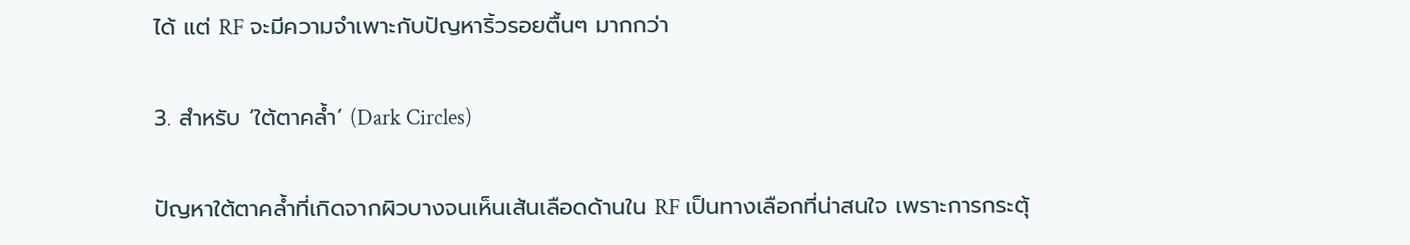ได้ แต่ RF จะมีความจำเพาะกับปัญหาริ้วรอยตื้นๆ มากกว่า

3. สำหรับ ‘ใต้ตาคล้ำ’ (Dark Circles)

ปัญหาใต้ตาคล้ำที่เกิดจากผิวบางจนเห็นเส้นเลือดด้านใน RF เป็นทางเลือกที่น่าสนใจ เพราะการกระตุ้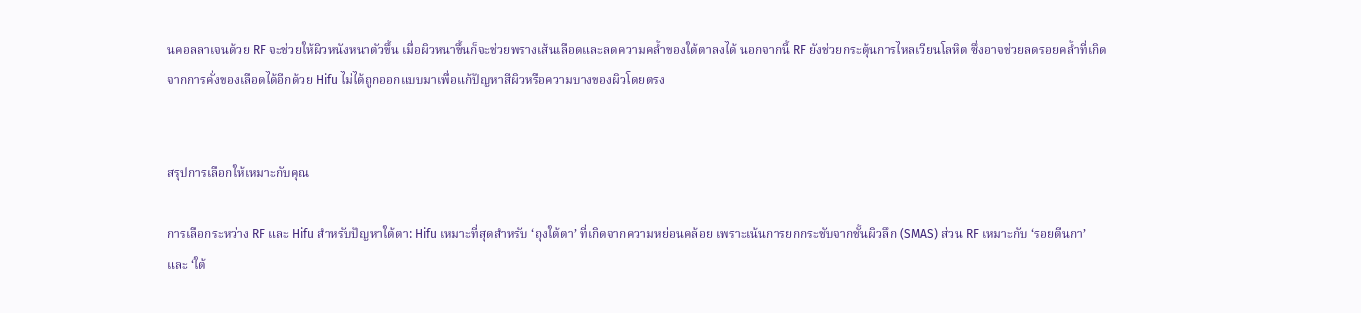นคอลลาเจนด้วย RF จะช่วยให้ผิวหนังหนาตัวขึ้น เมื่อผิวหนาขึ้นก็จะช่วยพรางเส้นเลือดและลดความคล้ำของใต้ตาลงได้ นอกจากนี้ RF ยังช่วยกระตุ้นการไหลเวียนโลหิต ซึ่งอาจช่วยลดรอยคล้ำที่เกิดจากการคั่งของเลือดได้อีกด้วย Hifu ไม่ได้ถูกออกแบบมาเพื่อแก้ปัญหาสีผิวหรือความบางของผิวโดยตรง


สรุปการเลือกให้เหมาะกับคุณ

การเลือกระหว่าง RF และ Hifu สำหรับปัญหาใต้ตา: Hifu เหมาะที่สุดสำหรับ ‘ถุงใต้ตา’ ที่เกิดจากความหย่อนคล้อย เพราะเน้นการยกกระชับจากชั้นผิวลึก (SMAS) ส่วน RF เหมาะกับ ‘รอยตีนกา’ และ ‘ใต้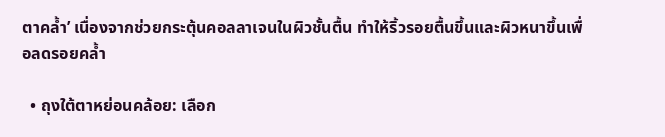ตาคล้ำ’ เนื่องจากช่วยกระตุ้นคอลลาเจนในผิวชั้นตื้น ทำให้ริ้วรอยตื้นขึ้นและผิวหนาขึ้นเพื่อลดรอยคล้ำ

  • ถุงใต้ตาหย่อนคล้อย: เลือก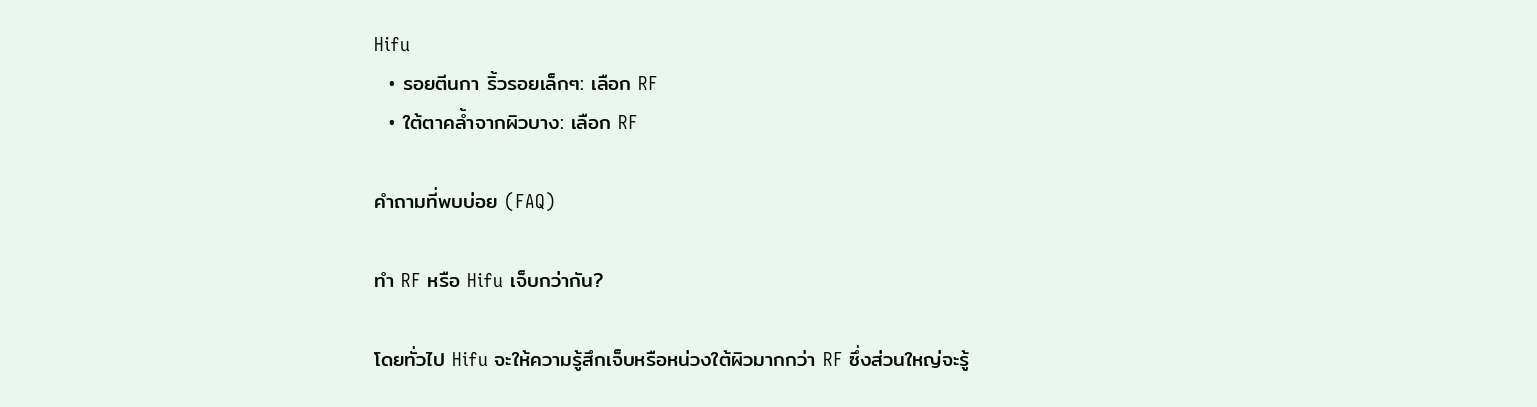Hifu
  • รอยตีนกา ริ้วรอยเล็กๆ: เลือก RF
  • ใต้ตาคล้ำจากผิวบาง: เลือก RF

คำถามที่พบบ่อย (FAQ)

ทำ RF หรือ Hifu เจ็บกว่ากัน?

โดยทั่วไป Hifu จะให้ความรู้สึกเจ็บหรือหน่วงใต้ผิวมากกว่า RF ซึ่งส่วนใหญ่จะรู้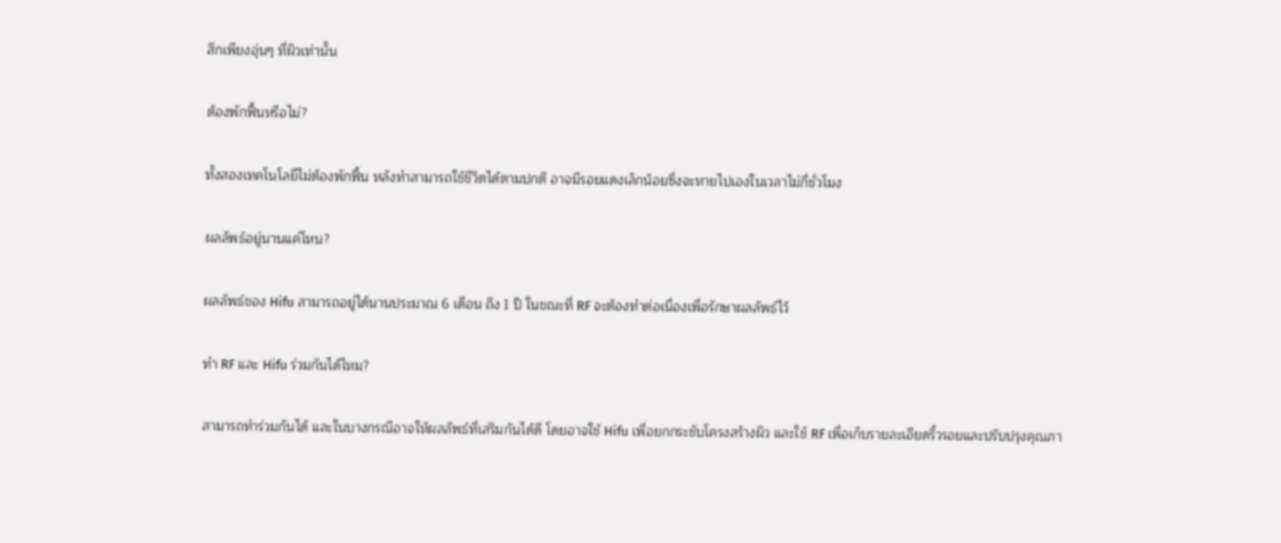สึกเพียงอุ่นๆ ที่ผิวเท่านั้น

ต้องพักฟื้นหรือไม่?

ทั้งสองเทคโนโลยีไม่ต้องพักฟื้น หลังทำสามารถใช้ชีวิตได้ตามปกติ อาจมีรอยแดงเล็กน้อยซึ่งจะหายไปเองในเวลาไม่กี่ชั่วโมง

ผลลัพธ์อยู่นานแค่ไหน?

ผลลัพธ์ของ Hifu สามารถอยู่ได้นานประมาณ 6 เดือน ถึง 1 ปี ในขณะที่ RF จะต้องทำต่อเนื่องเพื่อรักษาผลลัพธ์ไว้

ทำ RF และ Hifu ร่วมกันได้ไหม?

สามารถทำร่วมกันได้ และในบางกรณีอาจให้ผลลัพธ์ที่เสริมกันได้ดี โดยอาจใช้ Hifu เพื่อยกกระชับโครงสร้างผิว และใช้ RF เพื่อเก็บรายละเอียดริ้วรอยและปรับปรุงคุณภา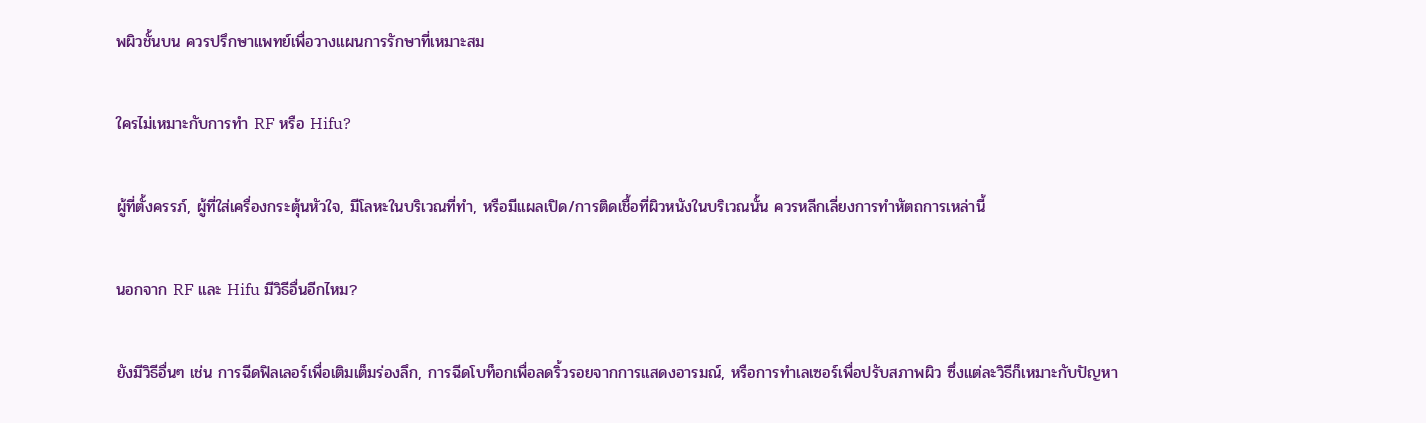พผิวชั้นบน ควรปรึกษาแพทย์เพื่อวางแผนการรักษาที่เหมาะสม

ใครไม่เหมาะกับการทำ RF หรือ Hifu?

ผู้ที่ตั้งครรภ์, ผู้ที่ใส่เครื่องกระตุ้นหัวใจ, มีโลหะในบริเวณที่ทำ, หรือมีแผลเปิด/การติดเชื้อที่ผิวหนังในบริเวณนั้น ควรหลีกเลี่ยงการทำหัตถการเหล่านี้

นอกจาก RF และ Hifu มีวิธีอื่นอีกไหม?

ยังมีวิธีอื่นๆ เช่น การฉีดฟิลเลอร์เพื่อเติมเต็มร่องลึก, การฉีดโบท็อกเพื่อลดริ้วรอยจากการแสดงอารมณ์, หรือการทำเลเซอร์เพื่อปรับสภาพผิว ซึ่งแต่ละวิธีก็เหมาะกับปัญหา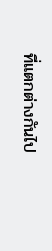ที่แตกต่างกันไป